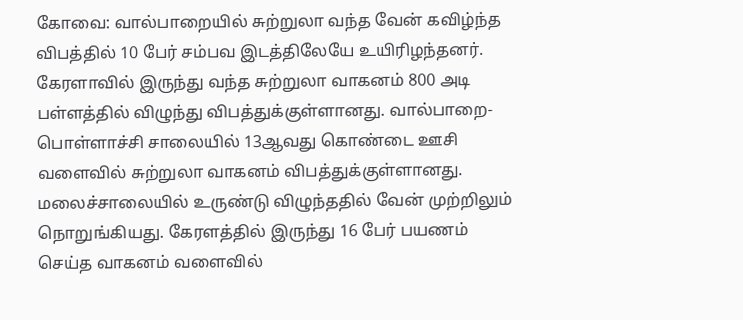கோவை: வால்பாறையில் சுற்றுலா வந்த வேன் கவிழ்ந்த விபத்தில் 10 பேர் சம்பவ இடத்திலேயே உயிரிழந்தனர். கேரளாவில் இருந்து வந்த சுற்றுலா வாகனம் 800 அடி பள்ளத்தில் விழுந்து விபத்துக்குள்ளானது. வால்பாறை- பொள்ளாச்சி சாலையில் 13ஆவது கொண்டை ஊசி வளைவில் சுற்றுலா வாகனம் விபத்துக்குள்ளானது. மலைச்சாலையில் உருண்டு விழுந்ததில் வேன் முற்றிலும் நொறுங்கியது. கேரளத்தில் இருந்து 16 பேர் பயணம் செய்த வாகனம் வளைவில்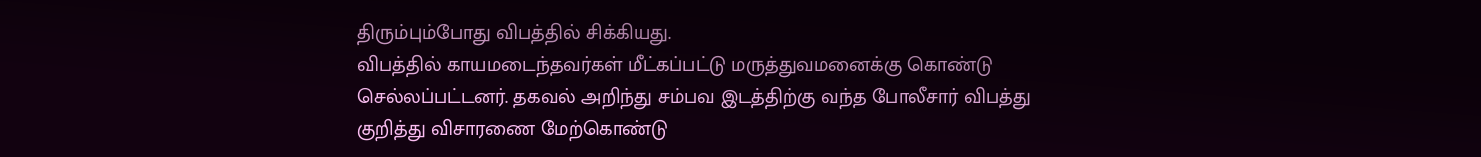திரும்பும்போது விபத்தில் சிக்கியது.
விபத்தில் காயமடைந்தவர்கள் மீட்கப்பட்டு மருத்துவமனைக்கு கொண்டு செல்லப்பட்டனர். தகவல் அறிந்து சம்பவ இடத்திற்கு வந்த போலீசார் விபத்து குறித்து விசாரணை மேற்கொண்டு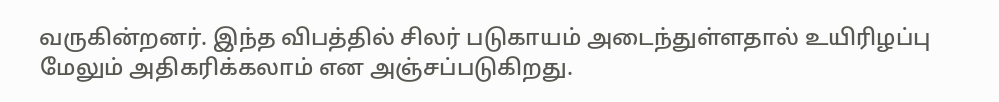வருகின்றனர். இந்த விபத்தில் சிலர் படுகாயம் அடைந்துள்ளதால் உயிரிழப்பு மேலும் அதிகரிக்கலாம் என அஞ்சப்படுகிறது.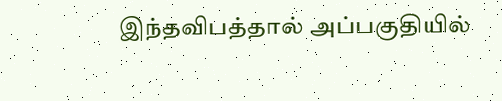இந்தவிபத்தால் அப்பகுதியில்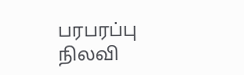பரபரப்பு நிலவி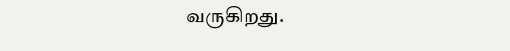வருகிறது.